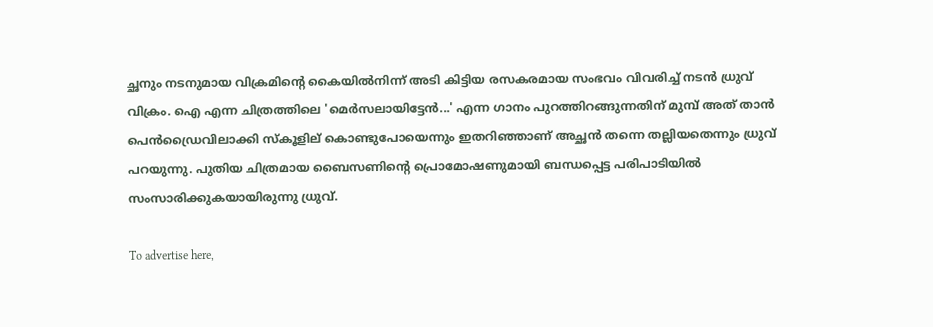ച്ഛനും നടനുമായ വിക്രമിന്റെ കൈയില്‍നിന്ന് അടി കിട്ടിയ രസകരമായ സംഭവം വിവരിച്ച് നടന്‍ ധ്രുവ് വിക്രം. ഐ എന്ന ചിത്രത്തിലെ 'മെര്‍സലായിട്ടേന്‍...' എന്ന ഗാനം പുറത്തിറങ്ങുന്നതിന് മുമ്പ് അത് താന്‍ പെന്‍ഡ്രൈവിലാക്കി സ്‌കൂളില് കൊണ്ടുപോയെന്നും ഇതറിഞ്ഞാണ് അച്ഛന്‍ തന്നെ തല്ലിയതെന്നും ധ്രുവ് പറയുന്നു. പുതിയ ചിത്രമായ ബൈസണിന്റെ പ്രൊമോഷണുമായി ബന്ധപ്പെട്ട പരിപാടിയില്‍ സംസാരിക്കുകയായിരുന്നു ധ്രുവ്.

To advertise here,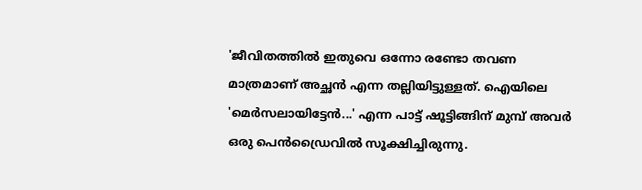'ജീവിതത്തില്‍ ഇതുവെ ഒന്നോ രണ്ടോ തവണ മാത്രമാണ് അച്ഛന്‍ എന്ന തല്ലിയിട്ടുള്ളത്. ഐയിലെ 'മെര്‍സലായിട്ടേന്‍...' എന്ന പാട്ട് ഷൂട്ടിങ്ങിന് മുമ്പ് അവര്‍ ഒരു പെന്‍ഡ്രൈവില്‍ സൂക്ഷിച്ചിരുന്നു.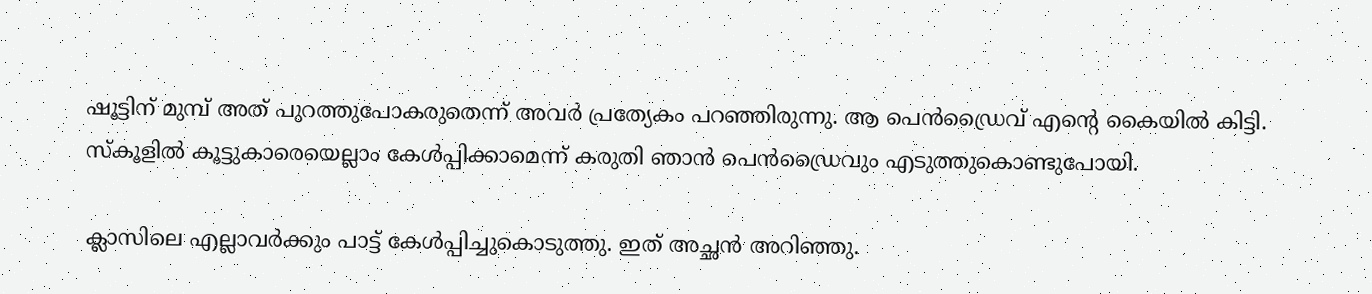ഷൂട്ടിന് മുമ്പ് അത് പുറത്തുപോകരുതെന്ന് അവര്‍ പ്രത്യേകം പറഞ്ഞിരുന്നു. ആ പെന്‍ഡ്രൈവ് എന്റെ കൈയില്‍ കിട്ടി. സ്‌കൂളില്‍ കൂട്ടുകാരെയെല്ലാം കേള്‍പ്പിക്കാമെന്ന് കരുതി ഞാന്‍ പെന്‍ഡ്രൈവും എടുത്തുകൊണ്ടുപോയി.

ക്ലാസിലെ എല്ലാവര്‍ക്കും പാട്ട് കേള്‍പ്പിച്ചുകൊടുത്തു. ഇത് അച്ഛന്‍ അറിഞ്ഞു.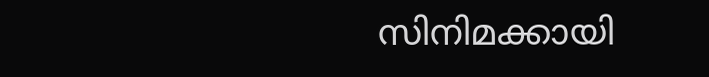സിനിമക്കായി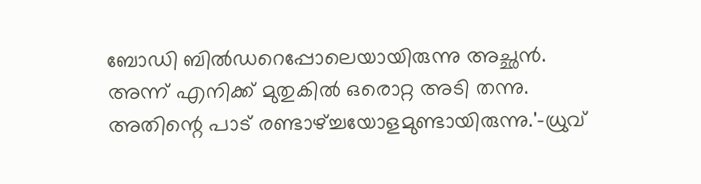ബോഡി ബില്‍ഡറെപ്പോലെയായിരുന്നു അച്ഛന്‍. അന്ന് എനിക്ക് മുതുകില്‍ ഒരൊറ്റ അടി തന്നു. അതിന്റെ പാട് രണ്ടാഴ്ച്ചയോളമുണ്ടായിരുന്നു.'-ധ്രുവ്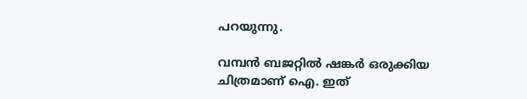പറയുന്നു.

വമ്പന്‍ ബജറ്റില്‍ ഷങ്കര്‍ ഒരുക്കിയ ചിത്രമാണ് ഐ. ഇത്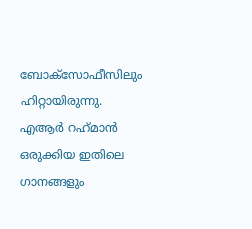ബോക്‌സോഫീസിലും ഹിറ്റായിരുന്നു. എആര്‍ റഹ്‌മാന്‍ ഒരുക്കിയ ഇതിലെ ഗാനങ്ങളും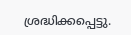ശ്രദ്ധിക്കപ്പെട്ടു.